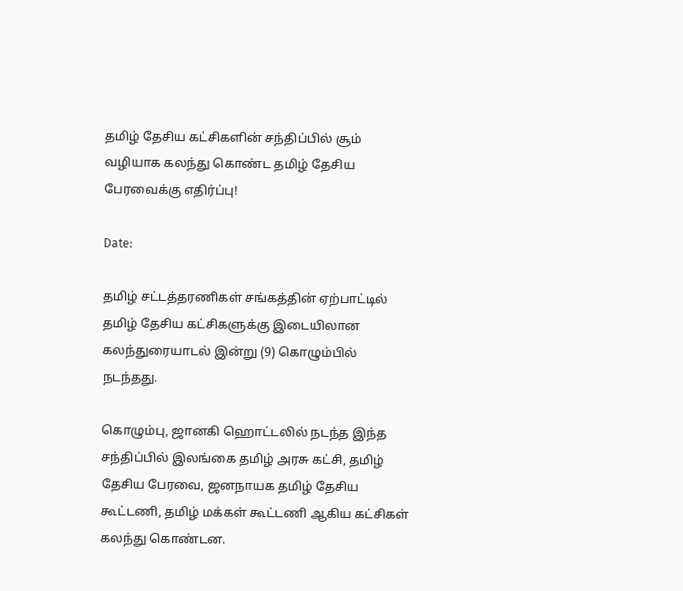தமிழ் தேசிய கட்சிகளின் சந்திப்பில் சூம் வழியாக கலந்து கொண்ட தமிழ் தேசிய பேரவைக்கு எதிர்ப்பு!

Date:

தமிழ் சட்டத்தரணிகள் சங்கத்தின் ஏற்பாட்டில் தமிழ் தேசிய கட்சிகளுக்கு இடையிலான கலந்துரையாடல் இன்று (9) கொழும்பில் நடந்தது.

கொழும்பு, ஜானகி ஹொட்டலில் நடந்த இந்த சந்திப்பில் இலங்கை தமிழ் அரசு கட்சி, தமிழ் தேசிய பேரவை, ஜனநாயக தமிழ் தேசிய கூட்டணி, தமிழ் மக்கள் கூட்டணி ஆகிய கட்சிகள் கலந்து கொண்டன.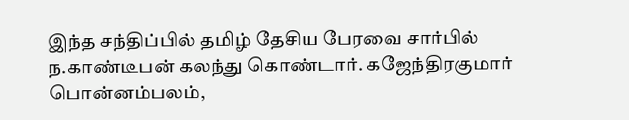இந்த சந்திப்பில் தமிழ் தேசிய பேரவை சார்பில் ந.காண்டீபன் கலந்து கொண்டார். கஜேந்திரகுமார் பொன்னம்பலம்,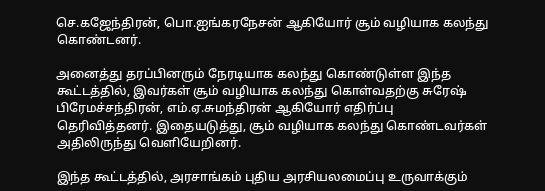செ.கஜேந்திரன், பொ.ஐங்கரநேசன் ஆகியோர் சூம் வழியாக கலந்து கொண்டனர்.

அனைத்து தரப்பினரும் நேரடியாக கலந்து கொண்டுள்ள இந்த கூட்டத்தில், இவர்கள் சூம் வழியாக கலந்து கொள்வதற்கு சுரேஷ் பிரேமச்சந்திரன், எம்.ஏ.சுமந்திரன் ஆகியோர் எதிர்ப்பு தெரிவித்தனர். இதையடுத்து, சூம் வழியாக கலந்து கொண்டவர்கள் அதிலிருந்து வெளியேறினர்.

இந்த கூட்டத்தில், அரசாங்கம் புதிய அரசியலமைப்பு உருவாக்கும்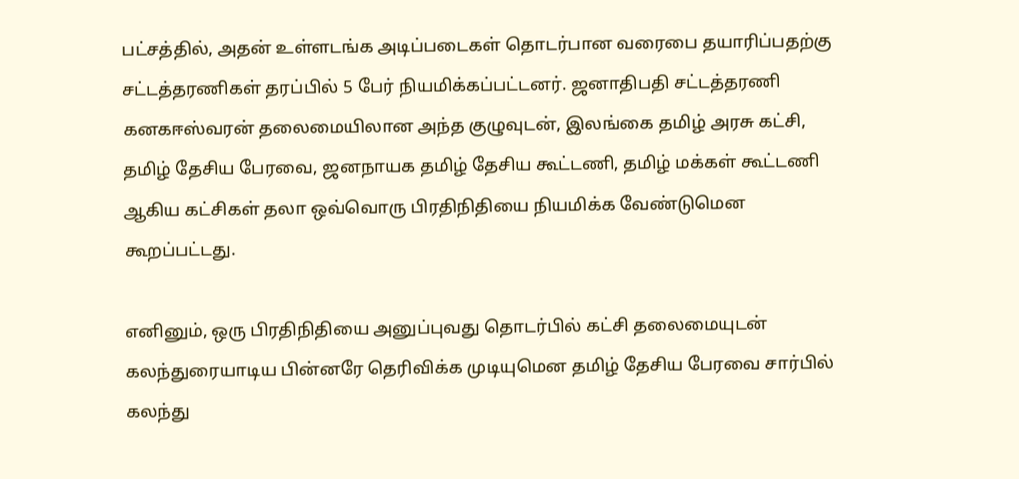பட்சத்தில், அதன் உள்ளடங்க அடிப்படைகள் தொடர்பான வரைபை தயாரிப்பதற்கு சட்டத்தரணிகள் தரப்பில் 5 பேர் நியமிக்கப்பட்டனர். ஜனாதிபதி சட்டத்தரணி கனகஈஸ்வரன் தலைமையிலான அந்த குழுவுடன், இலங்கை தமிழ் அரசு கட்சி, தமிழ் தேசிய பேரவை, ஜனநாயக தமிழ் தேசிய கூட்டணி, தமிழ் மக்கள் கூட்டணி ஆகிய கட்சிகள் தலா ஒவ்வொரு பிரதிநிதியை நியமிக்க வேண்டுமென கூறப்பட்டது.

எனினும், ஒரு பிரதிநிதியை அனுப்புவது தொடர்பில் கட்சி தலைமையுடன் கலந்துரையாடிய பின்னரே தெரிவிக்க முடியுமென தமிழ் தேசிய பேரவை சார்பில் கலந்து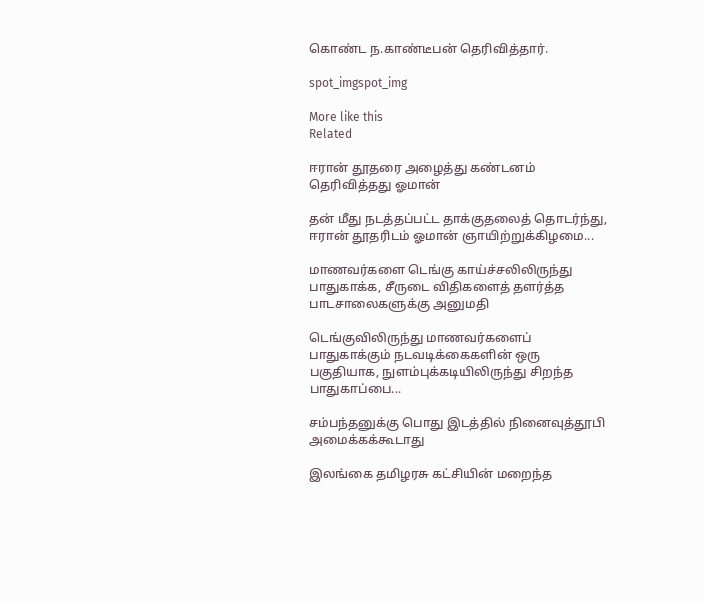கொண்ட ந.காண்டீபன் தெரிவித்தார்.

spot_imgspot_img

More like this
Related

ஈரான் தூதரை அழைத்து கண்டனம் தெரிவித்தது ஓமான்

தன் மீது நடத்தப்பட்ட தாக்குதலைத் தொடர்ந்து, ஈரான் தூதரிடம் ஓமான் ஞாயிற்றுக்கிழமை...

மாணவர்களை டெங்கு காய்ச்சலிலிருந்து பாதுகாக்க, சீருடை விதிகளைத் தளர்த்த பாடசாலைகளுக்கு அனுமதி

டெங்குவிலிருந்து மாணவர்களைப் பாதுகாக்கும் நடவடிக்கைகளின் ஒரு பகுதியாக, நுளம்புக்கடியிலிருந்து சிறந்த பாதுகாப்பை...

சம்பந்தனுக்கு பொது இடத்தில் நினைவுத்தூபி அமைக்கக்கூடாது

இலங்கை தமிழரசு கட்சியின் மறைந்த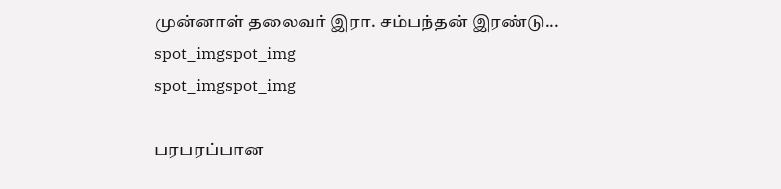முன்னாள் தலைவர் இரா. சம்பந்தன் இரண்டு...
spot_imgspot_img
spot_imgspot_img

பரபரப்பான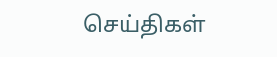செய்திகள்